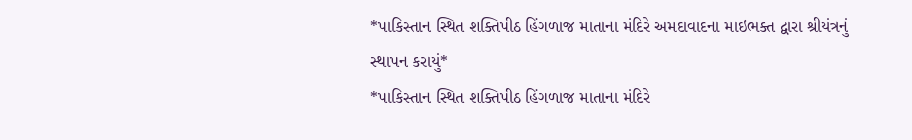*પાકિસ્તાન સ્થિત શક્તિપીઠ હિંગળાજ માતાના મંદિરે અમદાવાદના માઇભક્ત દ્વારા શ્રીયંત્રનું સ્થાપન કરાયું*
*પાકિસ્તાન સ્થિત શક્તિપીઠ હિંગળાજ માતાના મંદિરે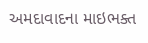અમદાવાદના માઇભક્ત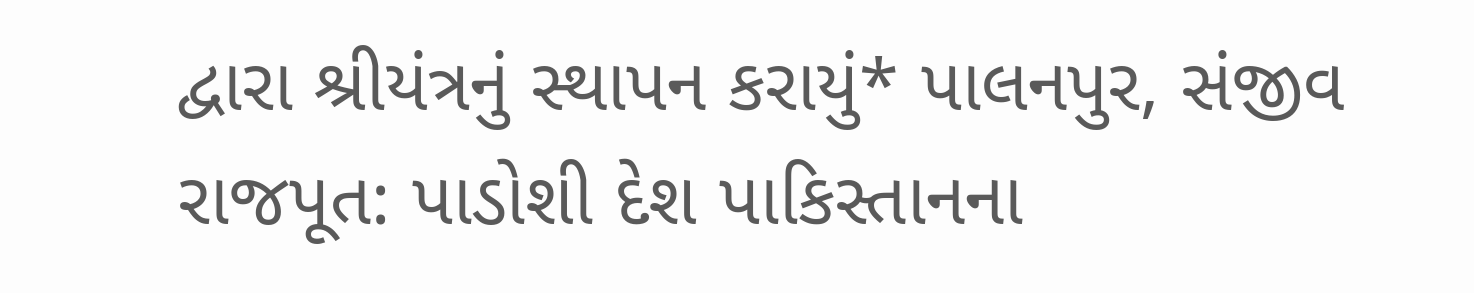દ્વારા શ્રીયંત્રનું સ્થાપન કરાયું* પાલનપુર, સંજીવ રાજપૂત: પાડોશી દેશ પાકિસ્તાનના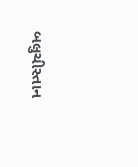બલુચીસ્તાન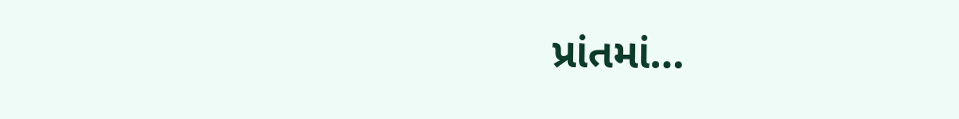પ્રાંતમાં…